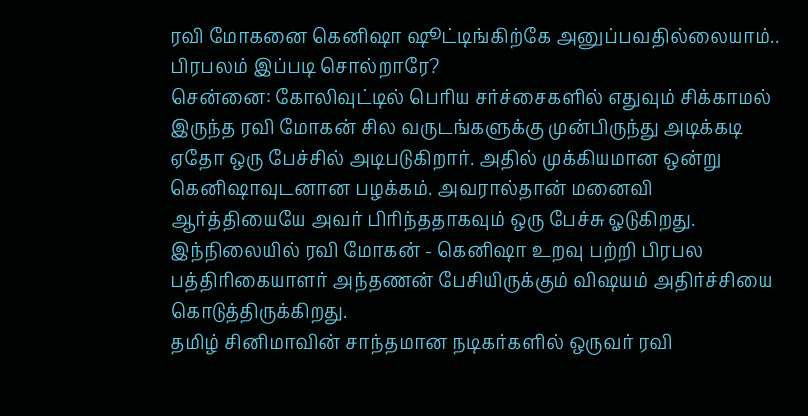ரவி மோகனை கெனிஷா ஷூட்டிங்கிற்கே அனுப்பவதில்லையாம்.. பிரபலம் இப்படி சொல்றாரே?
சென்னை: கோலிவுட்டில் பெரிய சர்ச்சைகளில் எதுவும் சிக்காமல் இருந்த ரவி மோகன் சில வருடங்களுக்கு முன்பிருந்து அடிக்கடி ஏதோ ஒரு பேச்சில் அடிபடுகிறார். அதில் முக்கியமான ஒன்று கெனிஷாவுடனான பழக்கம். அவரால்தான் மனைவி ஆர்த்தியையே அவர் பிரிந்ததாகவும் ஒரு பேச்சு ஓடுகிறது. இந்நிலையில் ரவி மோகன் - கெனிஷா உறவு பற்றி பிரபல பத்திரிகையாளர் அந்தணன் பேசியிருக்கும் விஷயம் அதிர்ச்சியை கொடுத்திருக்கிறது.
தமிழ் சினிமாவின் சாந்தமான நடிகர்களில் ஒருவர் ரவி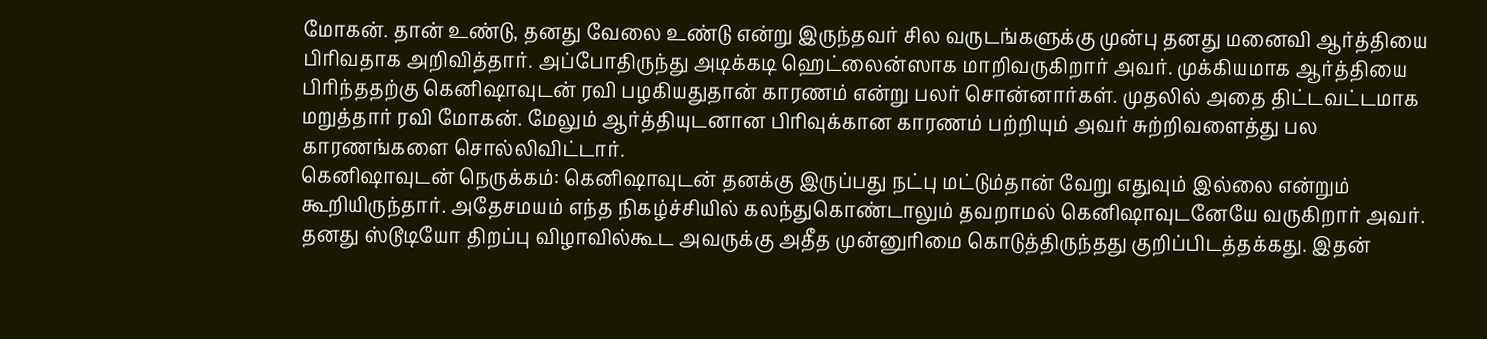மோகன். தான் உண்டு, தனது வேலை உண்டு என்று இருந்தவர் சில வருடங்களுக்கு முன்பு தனது மனைவி ஆர்த்தியை பிரிவதாக அறிவித்தார். அப்போதிருந்து அடிக்கடி ஹெட்லைன்ஸாக மாறிவருகிறார் அவர். முக்கியமாக ஆர்த்தியை பிரிந்ததற்கு கெனிஷாவுடன் ரவி பழகியதுதான் காரணம் என்று பலர் சொன்னார்கள். முதலில் அதை திட்டவட்டமாக மறுத்தார் ரவி மோகன். மேலும் ஆர்த்தியுடனான பிரிவுக்கான காரணம் பற்றியும் அவர் சுற்றிவளைத்து பல காரணங்களை சொல்லிவிட்டார்.
கெனிஷாவுடன் நெருக்கம்: கெனிஷாவுடன் தனக்கு இருப்பது நட்பு மட்டும்தான் வேறு எதுவும் இல்லை என்றும் கூறியிருந்தார். அதேசமயம் எந்த நிகழ்ச்சியில் கலந்துகொண்டாலும் தவறாமல் கெனிஷாவுடனேயே வருகிறார் அவர். தனது ஸ்டூடியோ திறப்பு விழாவில்கூட அவருக்கு அதீத முன்னுரிமை கொடுத்திருந்தது குறிப்பிடத்தக்கது. இதன்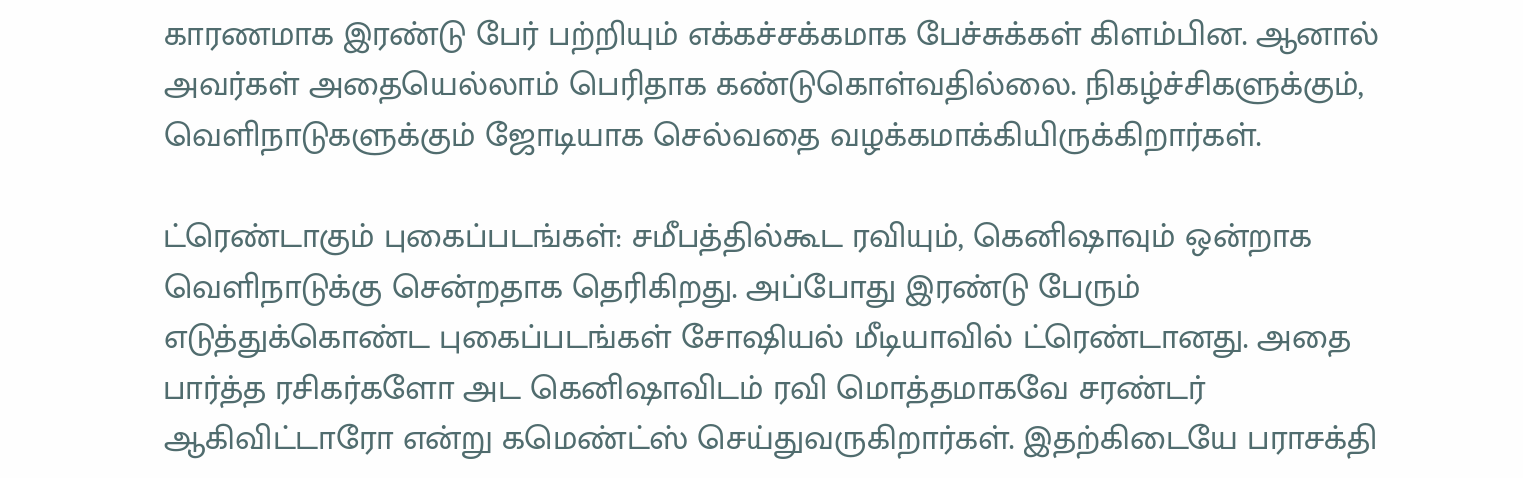காரணமாக இரண்டு பேர் பற்றியும் எக்கச்சக்கமாக பேச்சுக்கள் கிளம்பின. ஆனால் அவர்கள் அதையெல்லாம் பெரிதாக கண்டுகொள்வதில்லை. நிகழ்ச்சிகளுக்கும், வெளிநாடுகளுக்கும் ஜோடியாக செல்வதை வழக்கமாக்கியிருக்கிறார்கள்.

ட்ரெண்டாகும் புகைப்படங்கள்: சமீபத்தில்கூட ரவியும், கெனிஷாவும் ஒன்றாக வெளிநாடுக்கு சென்றதாக தெரிகிறது. அப்போது இரண்டு பேரும் எடுத்துக்கொண்ட புகைப்படங்கள் சோஷியல் மீடியாவில் ட்ரெண்டானது. அதை பார்த்த ரசிகர்களோ அட கெனிஷாவிடம் ரவி மொத்தமாகவே சரண்டர் ஆகிவிட்டாரோ என்று கமெண்ட்ஸ் செய்துவருகிறார்கள். இதற்கிடையே பராசக்தி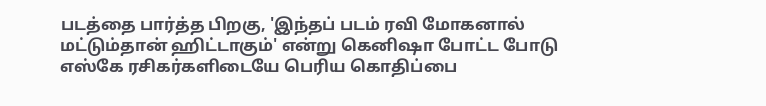படத்தை பார்த்த பிறகு, 'இந்தப் படம் ரவி மோகனால் மட்டும்தான் ஹிட்டாகும்' என்று கெனிஷா போட்ட போடு எஸ்கே ரசிகர்களிடையே பெரிய கொதிப்பை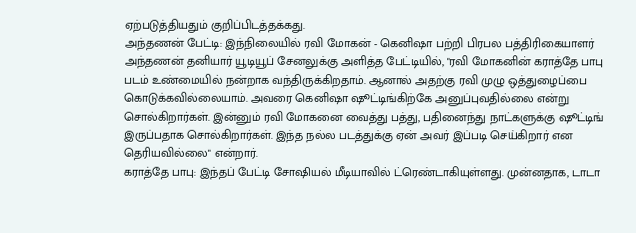ஏற்படுத்தியதும் குறிப்பிடத்தக்கது.
அந்தணன் பேட்டி: இந்நிலையில் ரவி மோகன் - கெனிஷா பற்றி பிரபல பத்திரிகையாளர் அந்தணன் தனியார் யூடியூப் சேனலுக்கு அளித்த பேட்டியில், "ரவி மோகனின் கராத்தே பாபு படம் உண்மையில் நன்றாக வந்திருக்கிறதாம். ஆனால் அதற்கு ரவி முழு ஒத்துழைப்பை கொடுக்கவில்லையாம். அவரை கெனிஷா ஷூட்டிங்கிற்கே அனுப்புவதில்லை என்று சொல்கிறார்கள். இன்னும் ரவி மோகனை வைத்து பத்து, பதினைந்து நாட்களுக்கு ஷூட்டிங் இருப்பதாக சொல்கிறார்கள். இந்த நல்ல படத்துக்கு ஏன் அவர் இப்படி செய்கிறார் என தெரியவில்லை" என்றார்.
கராத்தே பாபு: இந்தப் பேட்டி சோஷியல் மீடியாவில் ட்ரெண்டாகியுள்ளது. முன்னதாக, டாடா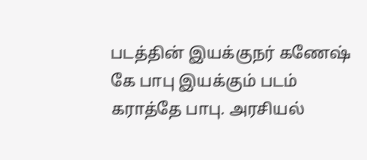படத்தின் இயக்குநர் கணேஷ் கே பாபு இயக்கும் படம் கராத்தே பாபு. அரசியல்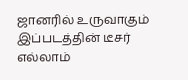ஜானரில் உருவாகும் இப்படத்தின் டீசர் எல்லாம்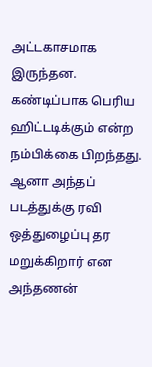அட்டகாசமாக இருந்தன. கண்டிப்பாக பெரிய ஹிட்டடிக்கும் என்ற நம்பிக்கை பிறந்தது. ஆனா அந்தப் படத்துக்கு ரவி ஒத்துழைப்பு தர மறுக்கிறார் என அந்தணன்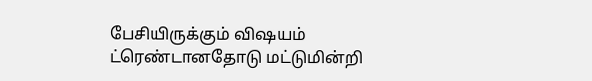பேசியிருக்கும் விஷயம் ட்ரெண்டானதோடு மட்டுமின்றி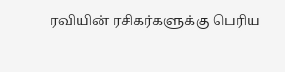ரவியின் ரசிகர்களுக்கு பெரிய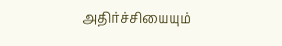அதிர்ச்சியையும்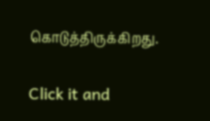கொடுத்திருக்கிறது.


Click it and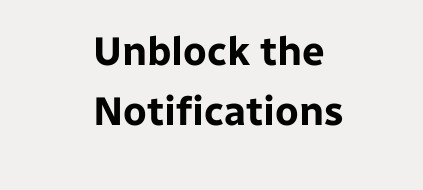Unblock the Notifications